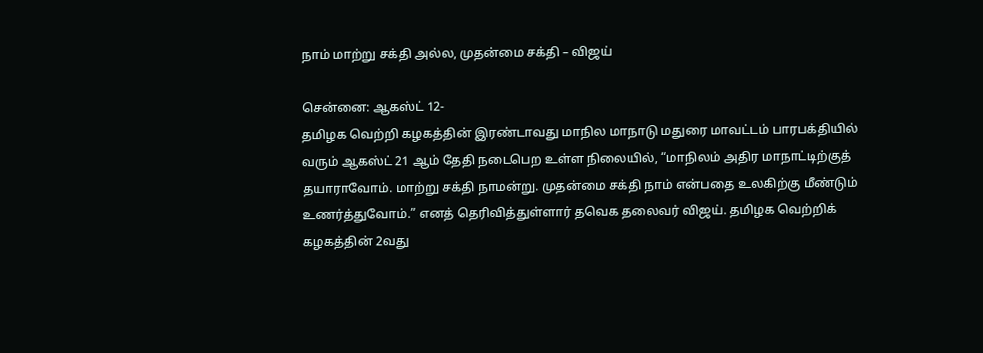நாம் மாற்று சக்தி அல்ல, முதன்மை சக்தி – விஜய்

சென்னை: ஆகஸ்ட் 12-
தமிழக வெற்றி கழகத்தின் இரண்டாவது மாநில மாநாடு மதுரை மாவட்டம் பாரபக்தியில் வரும் ஆகஸ்ட் 21 ஆம் தேதி நடைபெற உள்ள நிலையில், “மாநிலம் அதிர மாநாட்டிற்குத் தயாராவோம். மாற்று சக்தி நாமன்று. முதன்மை சக்தி நாம் என்பதை உலகிற்கு மீண்டும் உணர்த்துவோம்.” எனத் தெரிவித்துள்ளார் தவெக தலைவர் விஜய். தமிழக வெற்றிக் கழகத்தின் 2வது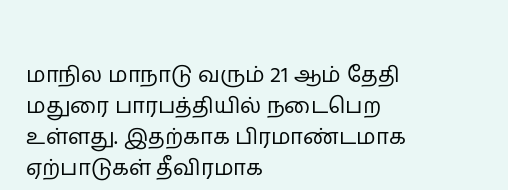மாநில மாநாடு வரும் 21 ஆம் தேதி மதுரை பாரபத்தியில் நடைபெற உள்ளது. இதற்காக பிரமாண்டமாக ஏற்பாடுகள் தீவிரமாக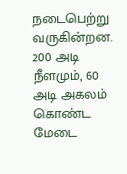நடைபெற்று வருகின்றன. 200 அடி நீளமும், 60 அடி அகலம் கொண்ட மேடை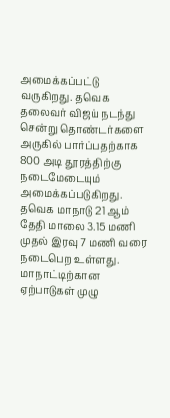அமைக்கப்பட்டு வருகிறது. தவெக தலைவர் விஜய் நடந்து சென்று தொண்டர்களை அருகில் பார்ப்பதற்காக 800 அடி தூரத்திற்கு நடைமேடையும் அமைக்கப்படுகிறது. தவெக மாநாடு 21 ஆம் தேதி மாலை 3.15 மணி முதல் இரவு 7 மணி வரை நடைபெற உள்ளது. மாநாட்டிற்கான ஏற்பாடுகள் முழு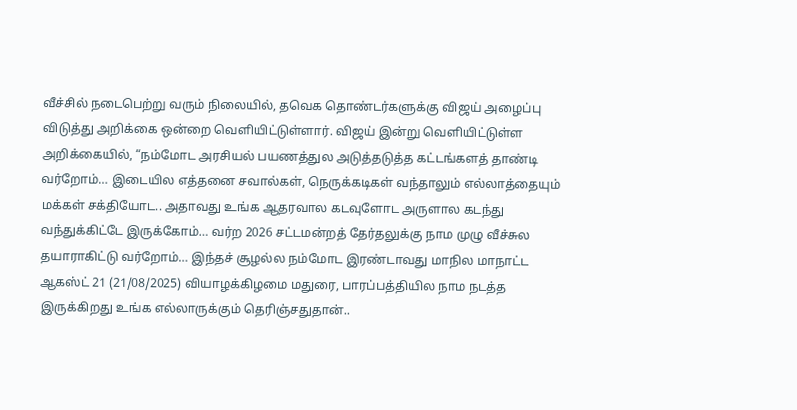வீச்சில் நடைபெற்று வரும் நிலையில், தவெக தொண்டர்களுக்கு விஜய் அழைப்பு விடுத்து அறிக்கை ஒன்றை வெளியிட்டுள்ளார். விஜய் இன்று வெளியிட்டுள்ள அறிக்கையில், “நம்மோட அரசியல் பயணத்துல அடுத்தடுத்த கட்டங்களத் தாண்டி வர்றோம்… இடையில எத்தனை சவால்கள், நெருக்கடிகள் வந்தாலும் எல்லாத்தையும் மக்கள் சக்தியோட.. அதாவது உங்க ஆதரவால கடவுளோட அருளால கடந்து வந்துக்கிட்டே இருக்கோம்… வர்ற 2026 சட்டமன்றத் தேர்தலுக்கு நாம முழு வீச்சுல தயாராகிட்டு வர்றோம்… இந்தச் சூழல்ல நம்மோட இரண்டாவது மாநில மாநாட்ட ஆகஸ்ட் 21 (21/08/2025) வியாழக்கிழமை மதுரை, பாரப்பத்தியில நாம நடத்த இருக்கிறது உங்க எல்லாருக்கும் தெரிஞ்சதுதான்..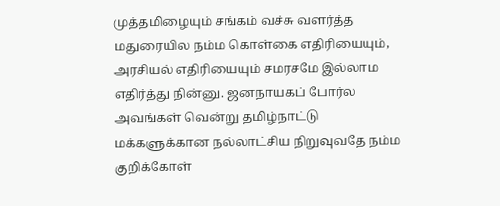முத்தமிழையும் சங்கம் வச்சு வளர்த்த மதுரையில நம்ம கொள்கை எதிரியையும், அரசியல் எதிரியையும் சமரசமே இல்லாம எதிர்த்து நின்னு. ஜனநாயகப் போர்ல அவங்கள் வென்று தமிழ்நாட்டு மக்களுக்கான நல்லாட்சிய நிறுவுவதே நம்ம குறிக்கோள்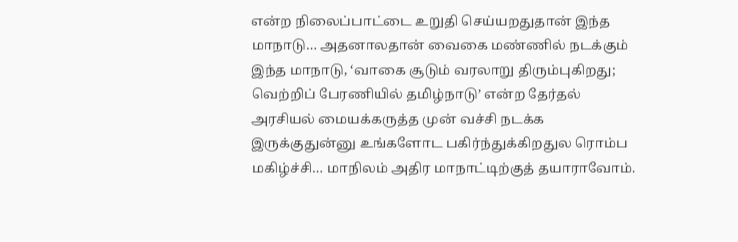என்ற நிலைப்பாட்டை உறுதி செய்யறதுதான் இந்த மாநாடு… அதனாலதான் வைகை மண்ணில் நடக்கும் இந்த மாநாடு, ‘வாகை சூடும் வரலாறு திரும்புகிறது; வெற்றிப் பேரணியில் தமிழ்நாடு’ என்ற தேர்தல் அரசியல் மையக்கருத்த முன் வச்சி நடக்க இருக்குதுன்னு உங்களோட பகிர்ந்துக்கிறதுல ரொம்ப மகிழ்ச்சி… மாநிலம் அதிர மாநாட்டிற்குத் தயாராவோம்.